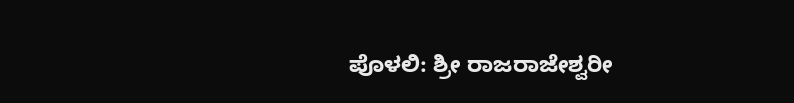ಪೊಳಲಿ: ಶ್ರೀ ರಾಜರಾಜೇಶ್ವರೀ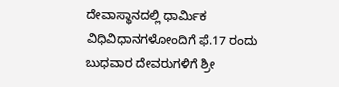ದೇವಾಸ್ಥಾನದಲ್ಲಿ ಧಾರ್ಮಿಕ ವಿಧಿವಿಧಾನಗಳೋಂದಿಗೆ ಫೆ.17 ರಂದು ಬುಧವಾರ ದೇವರುಗಳಿಗೆ ಶ್ರೀ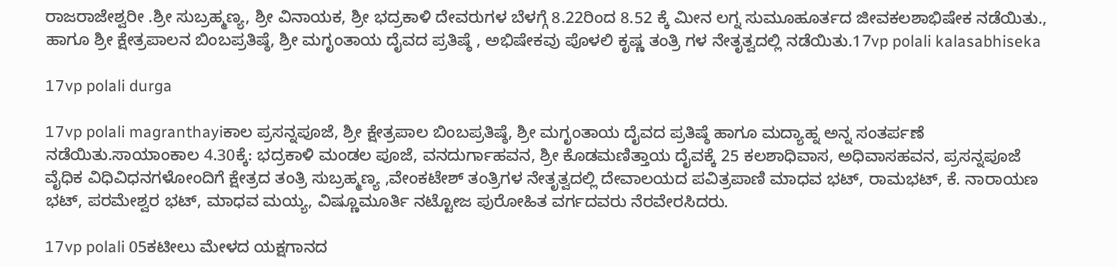ರಾಜರಾಜೇಶ್ವರೀ .ಶ್ರೀ ಸುಬ್ರಹ್ಮಣ್ಯ, ಶ್ರೀ ವಿನಾಯಕ, ಶ್ರೀ ಭದ್ರಕಾಳಿ ದೇವರುಗಳ ಬೆಳಗ್ಗೆ 8.22ರಿಂದ 8.52 ಕ್ಕೆ ಮೀನ ಲಗ್ನ ಸುಮೂಹೂರ್ತದ ಜೀವಕಲಶಾಭಿಷೇಕ ನಡೆಯಿತು., ಹಾಗೂ ಶ್ರೀ ಕ್ಷೇತ್ರಪಾಲನ ಬಿಂಬಪ್ರತಿಷ್ಠೆ, ಶ್ರೀ ಮಗೃಂತಾಯ ದೈವದ ಪ್ರತಿಷ್ಠೆ , ಅಭಿಷೇಕವು ಪೊಳಲಿ ಕೃಷ್ಣ ತಂತ್ರಿ ಗಳ ನೇತೃತ್ವದಲ್ಲಿ ನಡೆಯಿತು.17vp polali kalasabhiseka

17vp polali durga

17vp polali magranthayiಕಾಲ ಪ್ರಸನ್ನಪೂಜೆ, ಶ್ರೀ ಕ್ಷೇತ್ರಪಾಲ ಬಿಂಬಪ್ರತಿಷ್ಠೆ, ಶ್ರೀ ಮಗೃಂತಾಯ ದೈವದ ಪ್ರತಿಷ್ಠೆ ಹಾಗೂ ಮದ್ಯಾಹ್ನ ಅನ್ನ ಸಂತರ್ಪಣೆ ನಡೆಯಿತು.ಸಾಯಾಂಕಾಲ 4.30ಕ್ಕೆ: ಭದ್ರಕಾಳಿ ಮಂಡಲ ಪೂಜೆ, ವನದುರ್ಗಾಹವನ, ಶ್ರೀ ಕೊಡಮಣಿತ್ತಾಯ ದೈವಕ್ಕೆ 25 ಕಲಶಾಧಿವಾಸ, ಅಧಿವಾಸಹವನ, ಪ್ರಸನ್ನಪೂಜೆ ವೈಧಿಕ ವಿಧಿವಿಧನಗಳೋಂದಿಗೆ ಕ್ಷೇತ್ರದ ತಂತ್ರಿ ಸುಬ್ರಹ್ಮಣ್ಯ ,ವೇಂಕಟೇಶ್ ತಂತ್ರಿಗಳ ನೇತೃತ್ವದಲ್ಲಿ ದೇವಾಲಯದ ಪವಿತ್ರಪಾಣಿ ಮಾಧವ ಭಟ್, ರಾಮಭಟ್, ಕೆ. ನಾರಾಯಣ ಭಟ್, ಪರಮೇಶ್ವರ ಭಟ್, ಮಾಧವ ಮಯ್ಯ, ವಿಷ್ಣೂಮೂರ್ತಿ ನಟ್ಟೋಜ ಪುರೋಹಿತ ವರ್ಗದವರು ನೆರವೇರಸಿದರು.

17vp polali 05ಕಟೀಲು ಮೇಳದ ಯಕ್ಷಗಾನದ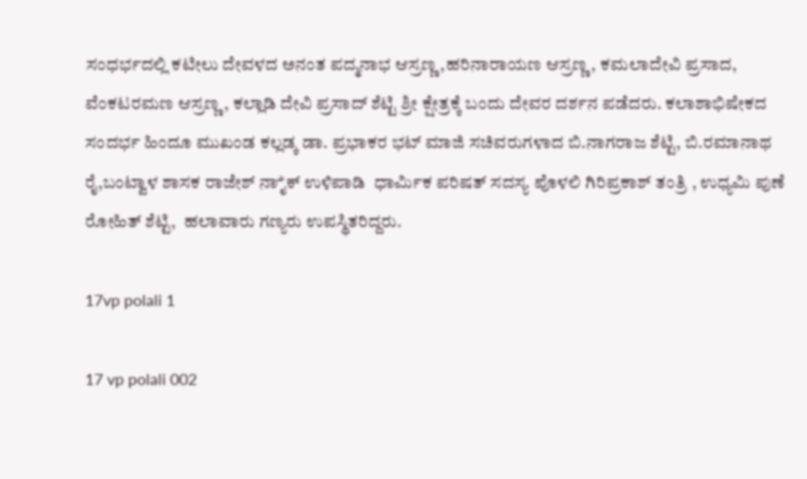ಸಂಧರ್ಭದಲ್ಲಿ ಕಟೀಲು ದೇವಳದ ಅನಂತ ಪದ್ಮನಾಭ ಆಸ್ರಣ್ಣ,ಹರಿನಾರಾಯಣ ಆಸ್ರಣ್ಣ, ಕಮಲಾದೇವಿ ಪ್ರಸಾದ, ವೆಂಕಟರಮಣ ಆಸ್ರಣ್ಣ , ಕಲ್ಲಾಡಿ ದೇವಿ ಪ್ರಸಾದ್ ಶೆಟ್ಟಿ ಶ್ರೀ ಕ್ಷೇತ್ರಕ್ಕೆ ಬಂದು ದೇವರ ದರ್ಶನ ಪಡೆದರು. ಕಲಾಶಾಭಿಷೇಕದ ಸಂದರ್ಭ ಹಿಂದೂ ಮುಖಂಡ ಕಲ್ಲಡ್ಕ ಡಾ. ಪ್ರಭಾಕರ ಭಟ್ ಮಾಜಿ ಸಚಿವರುಗಳಾದ ಬಿ.ನಾಗರಾಜ ಶೆಟ್ಟಿ, ಬಿ.ರಮಾನಾಥ ರೈ,ಬಂಟ್ವಾಳ ಶಾಸಕ ರಾಜೇಶ್ ನಾೈಕ್ ಉಳಿಪಾಡಿ  ಧಾರ್ಮಿಕ ಪರಿಷತ್ ಸದಸ್ಯ ಪೊಳಲಿ ಗಿರಿಪ್ರಕಾಶ್ ತಂತ್ರಿ , ಉಧ್ಯಮಿ ಪುಣೆ ರೋಹಿತ್ ಶೆಟ್ಟಿ,  ಹಲಾವಾರು ಗಣ್ಯರು ಉಪಸ್ಥಿತರಿದ್ದರು.

17vp polali 1

17 vp polali 002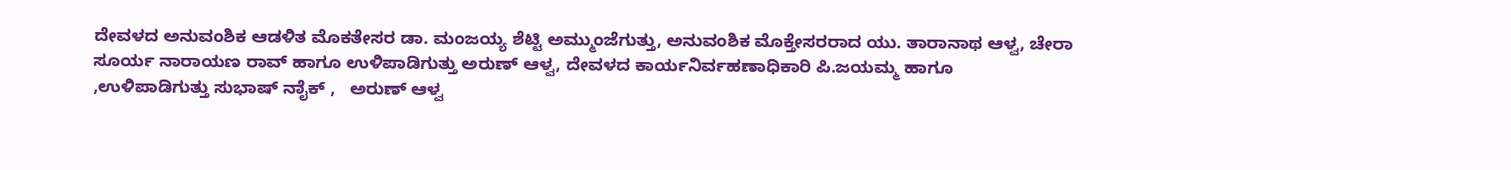ದೇವಳದ ಅನುವಂಶಿಕ ಆಡಳಿತ ಮೊಕತೇಸರ ಡಾ. ಮಂಜಯ್ಯ ಶೆಟ್ಟಿ ಅಮ್ಮುಂಜೆಗುತ್ತು, ಅನುವಂಶಿಕ ಮೊಕ್ತೇಸರರಾದ ಯು. ತಾರಾನಾಥ ಆಳ್ವ, ಚೇರಾ ಸೂರ್ಯ ನಾರಾಯಣ ರಾವ್ ಹಾಗೂ ಉಳಿಪಾಡಿಗುತ್ತು ಅರುಣ್ ಆಳ್ವ, ದೇವಳದ ಕಾರ್ಯನಿರ್ವಹಣಾಧಿಕಾರಿ ಪಿ.ಜಯಮ್ಮ ಹಾಗೂ ‌ ,ಉಳಿಪಾಡಿಗುತ್ತು ಸುಭಾಷ್‌ ನಾೈಕ್ ,   ಅರುಣ್‌ ಆಳ್ವ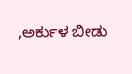,ಅರ್ಕುಳ ಬೀಡು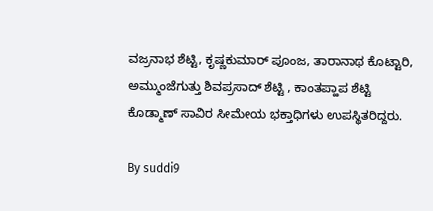ವಜ್ರನಾಭ ಶೆಟ್ಟಿ, ಕೃಷ್ಣಕುಮಾರ್‌ ಪೂಂಜ, ತಾರಾನಾಥ ಕೊಟ್ಟಾರಿ, ಅಮ್ಮುಂಜೆಗುತ್ತು ಶಿವಪ್ರಸಾದ್‌ ಶೆಟ್ಟಿ , ಕಾಂತಪ್ಹಾಪ ಶೆಟ್ಟಿ ಕೊಡ್ಮಾಣ್ ಸಾವಿರ ಸೀಮೇಯ ಭಕ್ತಾಧಿಗಳು ಉಪಸ್ಥಿತರಿದ್ದರು.

By suddi9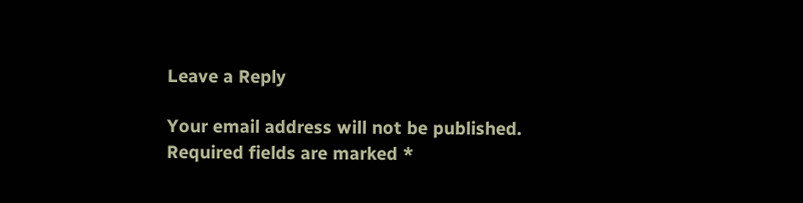Leave a Reply

Your email address will not be published. Required fields are marked *